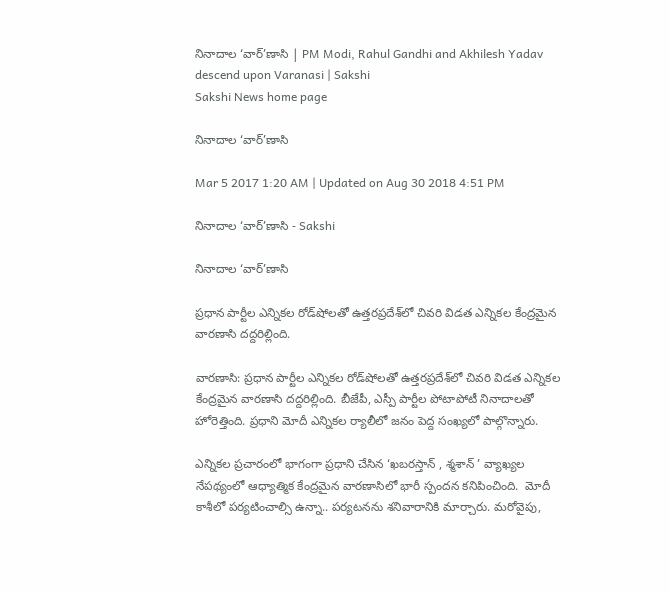నినాదాల ‘వార్‌’ణాసి | PM Modi, Rahul Gandhi and Akhilesh Yadav descend upon Varanasi | Sakshi
Sakshi News home page

నినాదాల ‘వార్‌’ణాసి

Mar 5 2017 1:20 AM | Updated on Aug 30 2018 4:51 PM

నినాదాల ‘వార్‌’ణాసి - Sakshi

నినాదాల ‘వార్‌’ణాసి

ప్రధాన పార్టీల ఎన్నికల రోడ్‌షోలతో ఉత్తరప్రదేశ్‌లో చివరి విడత ఎన్నికల కేంద్రమైన వారణాసి దద్దరిల్లింది.

వారణాసి: ప్రధాన పార్టీల ఎన్నికల రోడ్‌షోలతో ఉత్తరప్రదేశ్‌లో చివరి విడత ఎన్నికల కేంద్రమైన వారణాసి దద్దరిల్లింది. బీజేపీ, ఎస్పీ పార్టీల పోటాపోటీ నినాదాలతో హోరెత్తింది. ప్రధాని మోదీ ఎన్నికల ర్యాలీలో జనం పెద్ద సంఖ్యలో పాల్గొన్నారు.

ఎన్నికల ప్రచారంలో భాగంగా ప్రధాని చేసిన ‘ఖబరస్తాన్ , శ్మశాన్ ’ వ్యాఖ్యల నేపథ్యంలో ఆధ్యాత్మిక కేంద్రమైన వారణాసిలో భారీ స్పందన కనిపించింది.  మోదీ కాశీలో పర్యటించాల్సి ఉన్నా.. పర్యటనను శనివారానికి మార్చారు. మరోవైపు,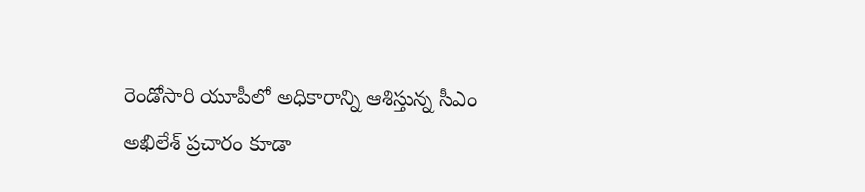రెండోసారి యూపీలో అధికారాన్ని ఆశిస్తున్న సీఎం అఖిలేశ్‌ ప్రచారం కూడా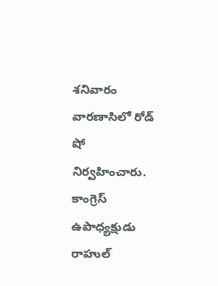శనివారం వారణాసిలో రోడ్‌ షో నిర్వహించారు. కాంగ్రెస్‌ ఉపాధ్యక్షుడు రాహుల్‌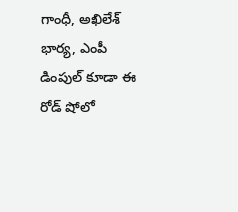గాంధీ, అఖిలేశ్‌ భార్య, ఎంపీ డింపుల్‌ కూడా ఈ రోడ్‌ షోలో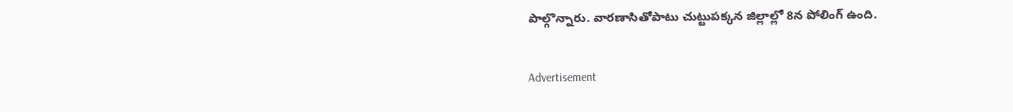పాల్గొన్నారు. వారణాసితోపాటు చుట్టుపక్కన జిల్లాల్లో 8న పోలింగ్‌ ఉంది.

Advertisement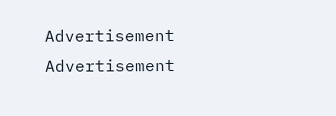Advertisement
Advertisement